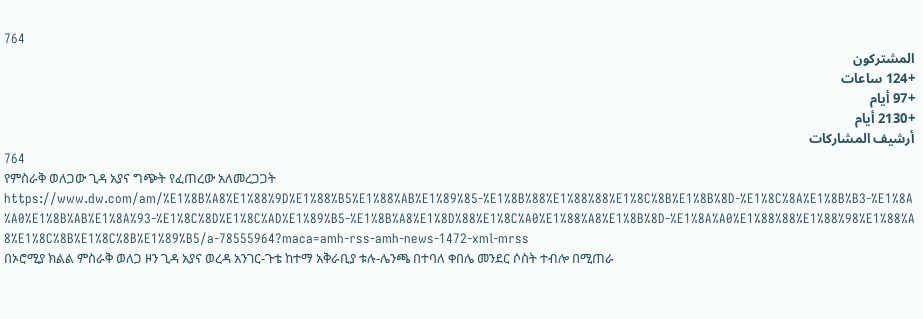764
المشتركون
+124 ساعات
+97 أيام
+2130 أيام
أرشيف المشاركات
764
የምስራቅ ወለጋው ጊዳ አያና ግጭት የፈጠረው አለመረጋጋት
https://www.dw.com/am/%E1%8B%A8%E1%88%9D%E1%88%B5%E1%88%AB%E1%89%85-%E1%8B%88%E1%88%88%E1%8C%8B%E1%8B%8D-%E1%8C%8A%E1%8B%B3-%E1%8A%A0%E1%8B%AB%E1%8A%93-%E1%8C%8D%E1%8C%AD%E1%89%B5-%E1%8B%A8%E1%8D%88%E1%8C%A0%E1%88%A8%E1%8B%8D-%E1%8A%A0%E1%88%88%E1%88%98%E1%88%A8%E1%8C%8B%E1%8C%8B%E1%89%B5/a-78555964?maca=amh-rss-amh-news-1472-xml-mrss
በኦሮሚያ ክልል ምስራቅ ወለጋ ዞን ጊዳ አያና ወረዳ አንገር-ጉቴ ከተማ አቅራቢያ ቱሉ-ሌንጫ በተባለ ቀበሌ መንደር ሶስት ተብሎ በሚጠራ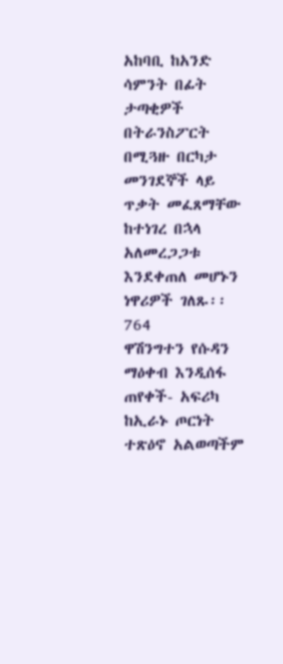አከባቢ ከአንድ ሳምንት በፊት ታጣቂዎች በትራንስፖርት በሚጓዙ በርካታ መንገደኞች ላይ ጥቃት መፈጸማቸው ከተነገረ በኋላ አለመረጋጋቱ እንደቀጠለ መሆኑን ነዋሪዎች ገለጹ፡፡
764
ዋሽንግተን የሱዳን ማዕቀብ እንዲሰፋ ጠየቀች- አፍሪካ ከኢራኑ ጦርነት ተጽዕኖ አልወጣችም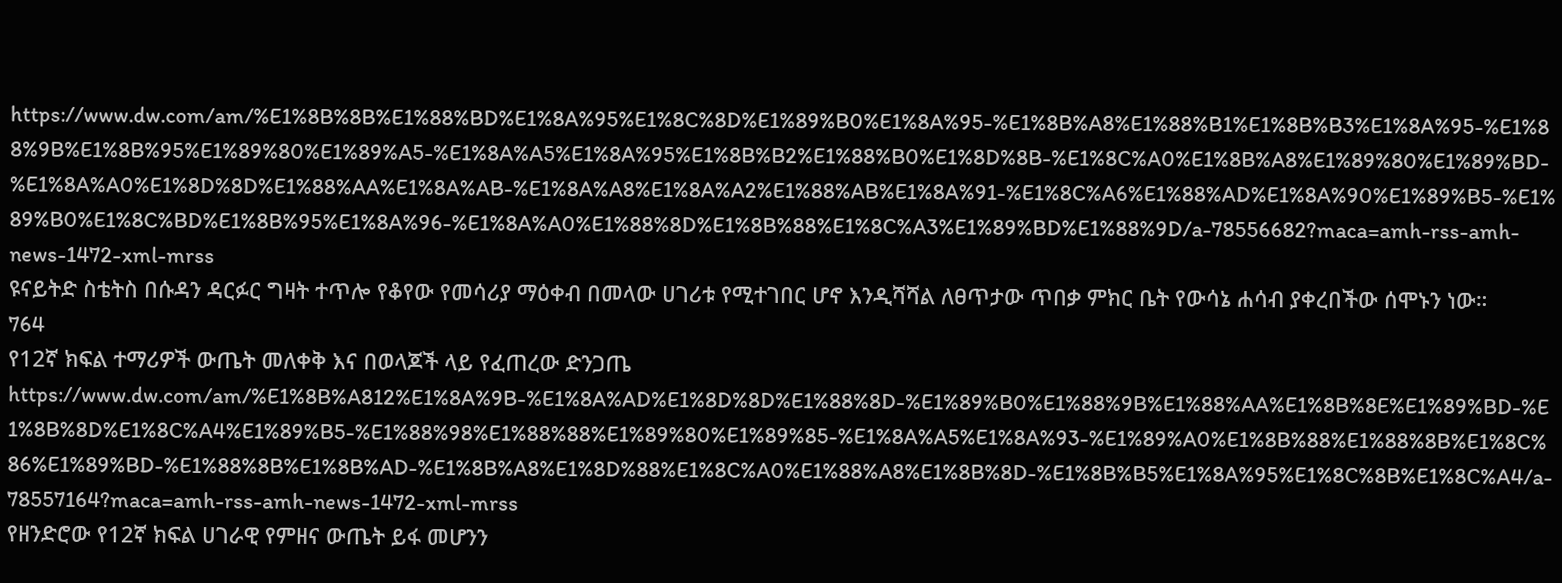https://www.dw.com/am/%E1%8B%8B%E1%88%BD%E1%8A%95%E1%8C%8D%E1%89%B0%E1%8A%95-%E1%8B%A8%E1%88%B1%E1%8B%B3%E1%8A%95-%E1%88%9B%E1%8B%95%E1%89%80%E1%89%A5-%E1%8A%A5%E1%8A%95%E1%8B%B2%E1%88%B0%E1%8D%8B-%E1%8C%A0%E1%8B%A8%E1%89%80%E1%89%BD-%E1%8A%A0%E1%8D%8D%E1%88%AA%E1%8A%AB-%E1%8A%A8%E1%8A%A2%E1%88%AB%E1%8A%91-%E1%8C%A6%E1%88%AD%E1%8A%90%E1%89%B5-%E1%89%B0%E1%8C%BD%E1%8B%95%E1%8A%96-%E1%8A%A0%E1%88%8D%E1%8B%88%E1%8C%A3%E1%89%BD%E1%88%9D/a-78556682?maca=amh-rss-amh-news-1472-xml-mrss
ዩናይትድ ስቴትስ በሱዳን ዳርፉር ግዛት ተጥሎ የቆየው የመሳሪያ ማዕቀብ በመላው ሀገሪቱ የሚተገበር ሆኖ እንዲሻሻል ለፀጥታው ጥበቃ ምክር ቤት የውሳኔ ሐሳብ ያቀረበችው ሰሞኑን ነው።
764
የ12ኛ ክፍል ተማሪዎች ውጤት መለቀቅ እና በወላጆች ላይ የፈጠረው ድንጋጤ
https://www.dw.com/am/%E1%8B%A812%E1%8A%9B-%E1%8A%AD%E1%8D%8D%E1%88%8D-%E1%89%B0%E1%88%9B%E1%88%AA%E1%8B%8E%E1%89%BD-%E1%8B%8D%E1%8C%A4%E1%89%B5-%E1%88%98%E1%88%88%E1%89%80%E1%89%85-%E1%8A%A5%E1%8A%93-%E1%89%A0%E1%8B%88%E1%88%8B%E1%8C%86%E1%89%BD-%E1%88%8B%E1%8B%AD-%E1%8B%A8%E1%8D%88%E1%8C%A0%E1%88%A8%E1%8B%8D-%E1%8B%B5%E1%8A%95%E1%8C%8B%E1%8C%A4/a-78557164?maca=amh-rss-amh-news-1472-xml-mrss
የዘንድሮው የ12ኛ ክፍል ሀገራዊ የምዘና ውጤት ይፋ መሆንን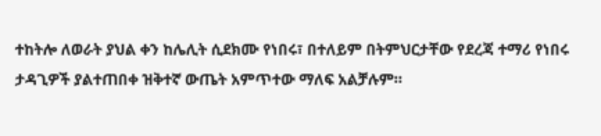ተከትሎ ለወራት ያህል ቀን ከሌሊት ሲደክሙ የነበሩ፣ በተለይም በትምህርታቸው የደረጃ ተማሪ የነበሩ ታዳጊዎች ያልተጠበቀ ዝቅተኛ ውጤት አምጥተው ማለፍ አልቻሉም።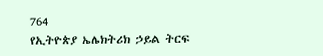764
የኢትዮጵያ ኤሌክትሪክ ኃይል ትርፍ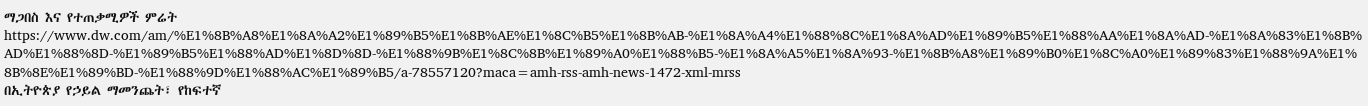ማጋበስ እና የተጠቃሚዎች ምሬት
https://www.dw.com/am/%E1%8B%A8%E1%8A%A2%E1%89%B5%E1%8B%AE%E1%8C%B5%E1%8B%AB-%E1%8A%A4%E1%88%8C%E1%8A%AD%E1%89%B5%E1%88%AA%E1%8A%AD-%E1%8A%83%E1%8B%AD%E1%88%8D-%E1%89%B5%E1%88%AD%E1%8D%8D-%E1%88%9B%E1%8C%8B%E1%89%A0%E1%88%B5-%E1%8A%A5%E1%8A%93-%E1%8B%A8%E1%89%B0%E1%8C%A0%E1%89%83%E1%88%9A%E1%8B%8E%E1%89%BD-%E1%88%9D%E1%88%AC%E1%89%B5/a-78557120?maca=amh-rss-amh-news-1472-xml-mrss
በኢትዮጵያ የኃይል ማመንጨት፣ የከፍተኛ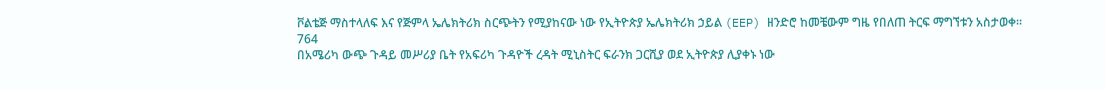ቮልቴጅ ማስተላለፍ እና የጅምላ ኤሌክትሪክ ስርጭትን የሚያከናው ነው የኢትዮጵያ ኤሌክትሪክ ኃይል (EEP) ዘንድሮ ከመቼውም ግዜ የበለጠ ትርፍ ማግኘቱን አስታወቀ።
764
በአሜሪካ ውጭ ጉዳይ መሥሪያ ቤት የአፍሪካ ጉዳዮች ረዳት ሚኒስትር ፍራንክ ጋርሺያ ወደ ኢትዮጵያ ሊያቀኑ ነው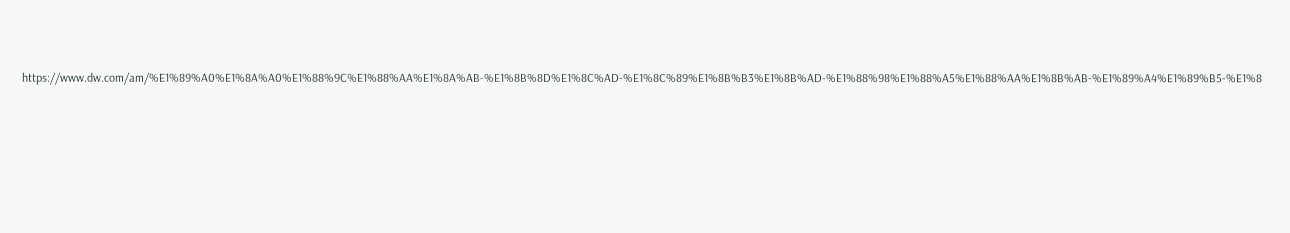https://www.dw.com/am/%E1%89%A0%E1%8A%A0%E1%88%9C%E1%88%AA%E1%8A%AB-%E1%8B%8D%E1%8C%AD-%E1%8C%89%E1%8B%B3%E1%8B%AD-%E1%88%98%E1%88%A5%E1%88%AA%E1%8B%AB-%E1%89%A4%E1%89%B5-%E1%8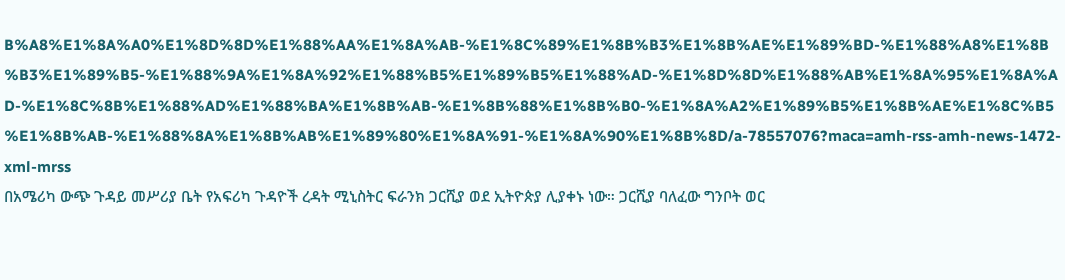B%A8%E1%8A%A0%E1%8D%8D%E1%88%AA%E1%8A%AB-%E1%8C%89%E1%8B%B3%E1%8B%AE%E1%89%BD-%E1%88%A8%E1%8B%B3%E1%89%B5-%E1%88%9A%E1%8A%92%E1%88%B5%E1%89%B5%E1%88%AD-%E1%8D%8D%E1%88%AB%E1%8A%95%E1%8A%AD-%E1%8C%8B%E1%88%AD%E1%88%BA%E1%8B%AB-%E1%8B%88%E1%8B%B0-%E1%8A%A2%E1%89%B5%E1%8B%AE%E1%8C%B5%E1%8B%AB-%E1%88%8A%E1%8B%AB%E1%89%80%E1%8A%91-%E1%8A%90%E1%8B%8D/a-78557076?maca=amh-rss-amh-news-1472-xml-mrss
በአሜሪካ ውጭ ጉዳይ መሥሪያ ቤት የአፍሪካ ጉዳዮች ረዳት ሚኒስትር ፍራንክ ጋርሺያ ወደ ኢትዮጵያ ሊያቀኑ ነው። ጋርሺያ ባለፈው ግንቦት ወር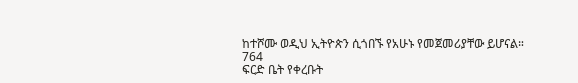ከተሾሙ ወዲህ ኢትዮጵን ሲጎበኙ የአሁኑ የመጀመሪያቸው ይሆናል።
764
ፍርድ ቤት የቀረቡት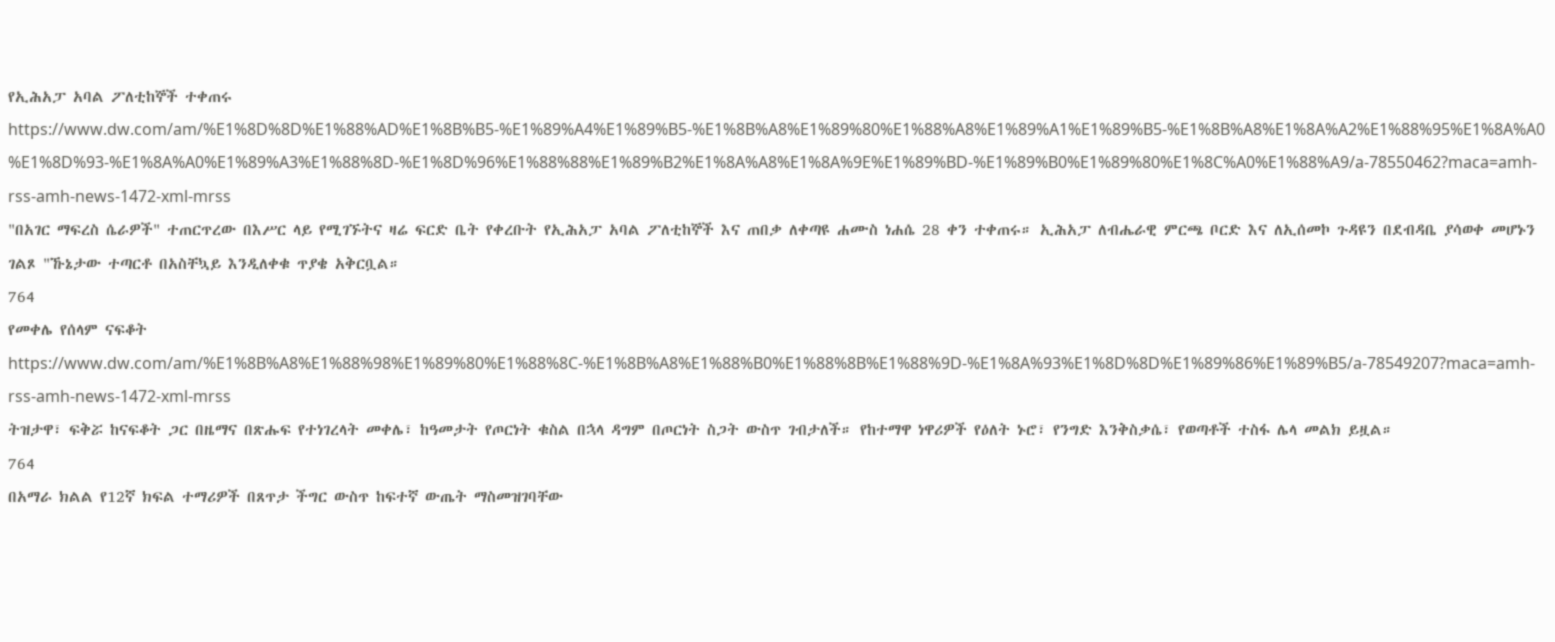የኢሕአፓ አባል ፖለቲከኞች ተቀጠሩ
https://www.dw.com/am/%E1%8D%8D%E1%88%AD%E1%8B%B5-%E1%89%A4%E1%89%B5-%E1%8B%A8%E1%89%80%E1%88%A8%E1%89%A1%E1%89%B5-%E1%8B%A8%E1%8A%A2%E1%88%95%E1%8A%A0%E1%8D%93-%E1%8A%A0%E1%89%A3%E1%88%8D-%E1%8D%96%E1%88%88%E1%89%B2%E1%8A%A8%E1%8A%9E%E1%89%BD-%E1%89%B0%E1%89%80%E1%8C%A0%E1%88%A9/a-78550462?maca=amh-rss-amh-news-1472-xml-mrss
"በአገር ማፍረስ ሴራዎች" ተጠርጥረው በእሥር ላይ የሚገኙትና ዛሬ ፍርድ ቤት የቀረቡት የኢሕአፓ አባል ፖለቲከኞች እና ጠበቃ ለቀጣዩ ሐሙስ ነሐሴ 28 ቀን ተቀጠሩ። ኢሕአፓ ለብሔራዊ ምርጫ ቦርድ እና ለኢሰመኮ ጉዳዩን በደብዳቤ ያሳወቀ መሆኑን ገልጾ "ኹኔታው ተጣርቶ በአስቸኳይ እንዲለቀቁ ጥያቄ አቅርቧል።
764
የመቀሌ የሰላም ናፍቆት
https://www.dw.com/am/%E1%8B%A8%E1%88%98%E1%89%80%E1%88%8C-%E1%8B%A8%E1%88%B0%E1%88%8B%E1%88%9D-%E1%8A%93%E1%8D%8D%E1%89%86%E1%89%B5/a-78549207?maca=amh-rss-amh-news-1472-xml-mrss
ትዝታዋ፣ ፍቅሯ ከናፍቆት ጋር በዜማና በጽሑፍ የተነገረላት መቀሌ፣ ከዓመታት የጦርነት ቁስል በኋላ ዳግም በጦርነት ስጋት ውስጥ ገብታለች። የከተማዋ ነዋሪዎች የዕለት ኑሮ፣ የንግድ እንቅስቃሴ፣ የወጣቶች ተስፋ ሌላ መልክ ይዟል።
764
በአማራ ክልል የ12ኛ ክፍል ተማሪዎች በጸጥታ ችግር ውስጥ ከፍተኛ ውጤት ማስመዝገባቸው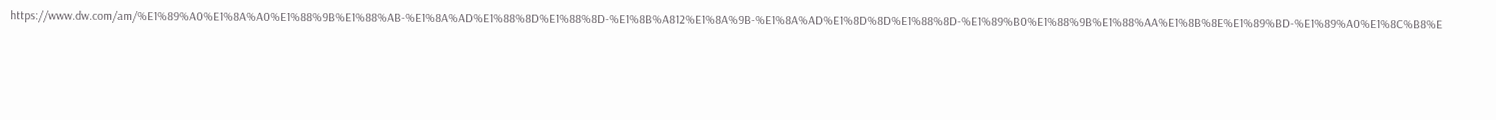https://www.dw.com/am/%E1%89%A0%E1%8A%A0%E1%88%9B%E1%88%AB-%E1%8A%AD%E1%88%8D%E1%88%8D-%E1%8B%A812%E1%8A%9B-%E1%8A%AD%E1%8D%8D%E1%88%8D-%E1%89%B0%E1%88%9B%E1%88%AA%E1%8B%8E%E1%89%BD-%E1%89%A0%E1%8C%B8%E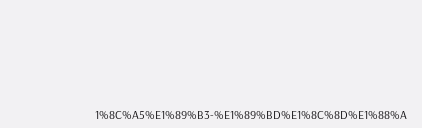1%8C%A5%E1%89%B3-%E1%89%BD%E1%8C%8D%E1%88%A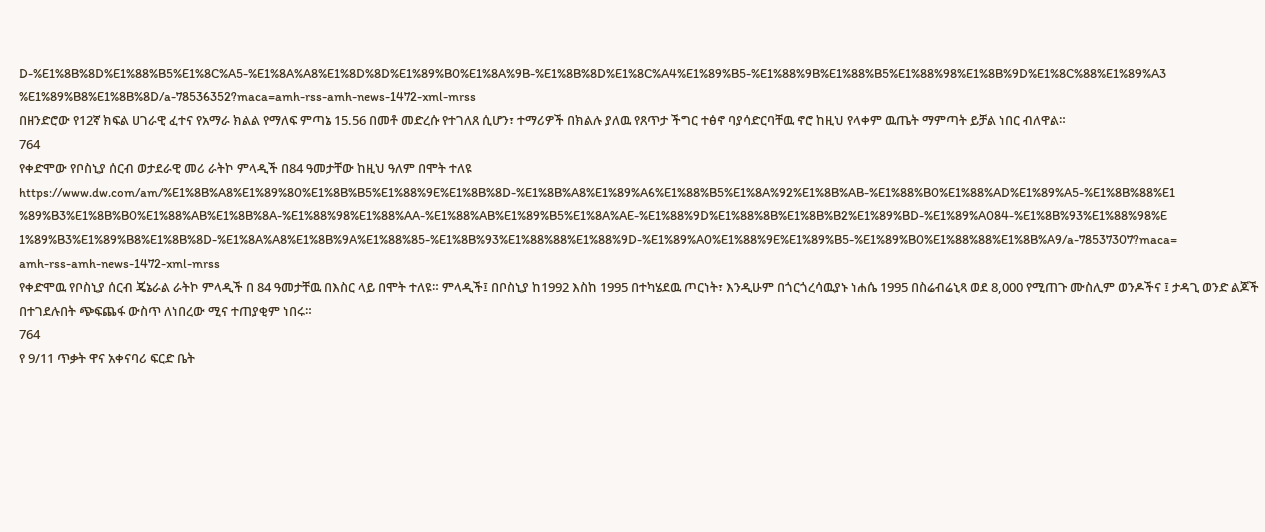D-%E1%8B%8D%E1%88%B5%E1%8C%A5-%E1%8A%A8%E1%8D%8D%E1%89%B0%E1%8A%9B-%E1%8B%8D%E1%8C%A4%E1%89%B5-%E1%88%9B%E1%88%B5%E1%88%98%E1%8B%9D%E1%8C%88%E1%89%A3%E1%89%B8%E1%8B%8D/a-78536352?maca=amh-rss-amh-news-1472-xml-mrss
በዘንድሮው የ12ኛ ክፍል ሀገራዊ ፈተና የአማራ ክልል የማለፍ ምጣኔ 15.56 በመቶ መድረሱ የተገለጸ ሲሆን፣ ተማሪዎች በክልሉ ያለዉ የጸጥታ ችግር ተፅኖ ባያሳድርባቸዉ ኖሮ ከዚህ የላቀም ዉጤት ማምጣት ይቻል ነበር ብለዋል።
764
የቀድሞው የቦስኒያ ሰርብ ወታደራዊ መሪ ራትኮ ምላዲች በ84 ዓመታቸው ከዚህ ዓለም በሞት ተለዩ
https://www.dw.com/am/%E1%8B%A8%E1%89%80%E1%8B%B5%E1%88%9E%E1%8B%8D-%E1%8B%A8%E1%89%A6%E1%88%B5%E1%8A%92%E1%8B%AB-%E1%88%B0%E1%88%AD%E1%89%A5-%E1%8B%88%E1%89%B3%E1%8B%B0%E1%88%AB%E1%8B%8A-%E1%88%98%E1%88%AA-%E1%88%AB%E1%89%B5%E1%8A%AE-%E1%88%9D%E1%88%8B%E1%8B%B2%E1%89%BD-%E1%89%A084-%E1%8B%93%E1%88%98%E1%89%B3%E1%89%B8%E1%8B%8D-%E1%8A%A8%E1%8B%9A%E1%88%85-%E1%8B%93%E1%88%88%E1%88%9D-%E1%89%A0%E1%88%9E%E1%89%B5-%E1%89%B0%E1%88%88%E1%8B%A9/a-78537307?maca=amh-rss-amh-news-1472-xml-mrss
የቀድሞዉ የቦስኒያ ሰርብ ጄኔራል ራትኮ ምላዲች በ 84 ዓመታቸዉ በእስር ላይ በሞት ተለዩ። ምላዲች፤ በቦስኒያ ከ1992 እስከ 1995 በተካሄደዉ ጦርነት፣ እንዲሁም በጎርጎረሳዉያኑ ነሐሴ 1995 በስሬብሬኒጻ ወደ 8,000 የሚጠጉ ሙስሊም ወንዶችና ፤ ታዳጊ ወንድ ልጆች በተገደሉበት ጭፍጨፋ ውስጥ ለነበረው ሚና ተጠያቂም ነበሩ።
764
የ 9/11 ጥቃት ዋና አቀናባሪ ፍርድ ቤት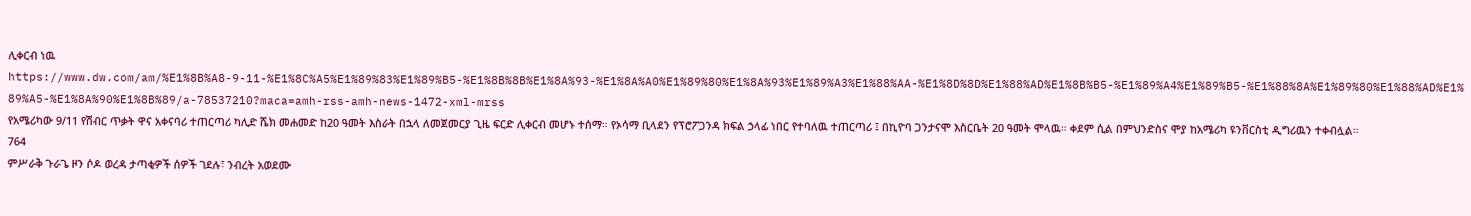ሊቀርብ ነዉ
https://www.dw.com/am/%E1%8B%A8-9-11-%E1%8C%A5%E1%89%83%E1%89%B5-%E1%8B%8B%E1%8A%93-%E1%8A%A0%E1%89%80%E1%8A%93%E1%89%A3%E1%88%AA-%E1%8D%8D%E1%88%AD%E1%8B%B5-%E1%89%A4%E1%89%B5-%E1%88%8A%E1%89%80%E1%88%AD%E1%89%A5-%E1%8A%90%E1%8B%89/a-78537210?maca=amh-rss-amh-news-1472-xml-mrss
የአሜሪካው 9/11 የሽብር ጥቃት ዋና አቀናባሪ ተጠርጣሪ ካሊድ ሼክ መሐመድ ከ20 ዓመት እስራት በኋላ ለመጀመርያ ጊዜ ፍርድ ሊቀርብ መሆኑ ተሰማ። የኦሳማ ቢላደን የፕሮፖጋንዳ ክፍል ኃላፊ ነበር የተባለዉ ተጠርጣሪ ፤ በኪዮባ ጋንታናሞ እስርቤት 20 ዓመት ሞላዉ። ቀደም ሲል በምህንድስና ሞያ ከአሜሪካ ዩንቨርስቲ ዲግሪዉን ተቀብሏል።
764
ምሥራቅ ጉራጌ ዞን ሶዶ ወረዳ ታጣቂዎች ሰዎች ገደሉ፣ ንብረት አወደሙ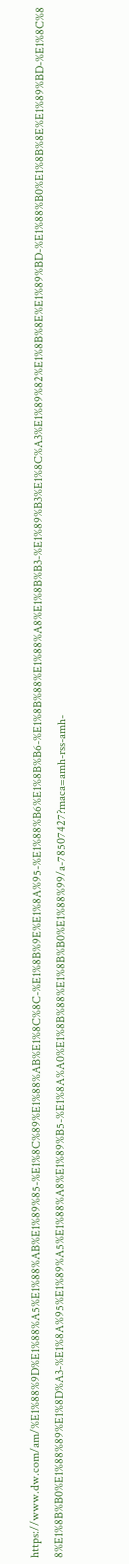https://www.dw.com/am/%E1%88%9D%E1%88%A5%E1%88%AB%E1%89%85-%E1%8C%89%E1%88%AB%E1%8C%8C-%E1%8B%9E%E1%8A%95-%E1%88%B6%E1%8B%B6-%E1%8B%88%E1%88%A8%E1%8B%B3-%E1%89%B3%E1%8C%A3%E1%89%82%E1%8B%8E%E1%89%BD-%E1%88%B0%E1%8B%8E%E1%89%BD-%E1%8C%88%E1%8B%B0%E1%88%89%E1%8D%A3-%E1%8A%95%E1%89%A5%E1%88%A8%E1%89%B5-%E1%8A%A0%E1%8B%88%E1%8B%B0%E1%88%99/a-78507427?maca=amh-rss-amh-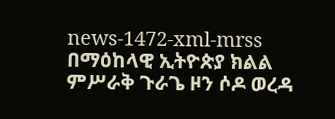news-1472-xml-mrss
በማዕከላዊ ኢትዮጵያ ክልል ምሥራቅ ጉራጌ ዞን ሶዶ ወረዳ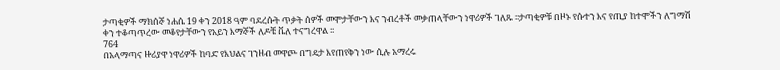ታጣቂዎች ማክሰኞ ነሐሴ 19 ቀን 2018 ዓም ባደረሱት ጥቃት ሰዎች መሞታቸውን እና ንብረቶች መቃጠላቸውን ነዋሪዎች ገለጹ ፡፡ታጣቂዎቹ በዞኑ የሱተን እና የጢያ ከተሞችን ለግማሽ ቀን ተቆጣጥረው መቆየታቸውን የአይን እማኞች ለዶቼ ቬለ ተናግረዋል ፡፡
764
በአላማጣና ዙሪያዋ ነዋሪዎች ከባድ የእህልና ገንዘብ መዋጮ በግዴታ እየጠየቅን ነው ሲሉ አማረሩ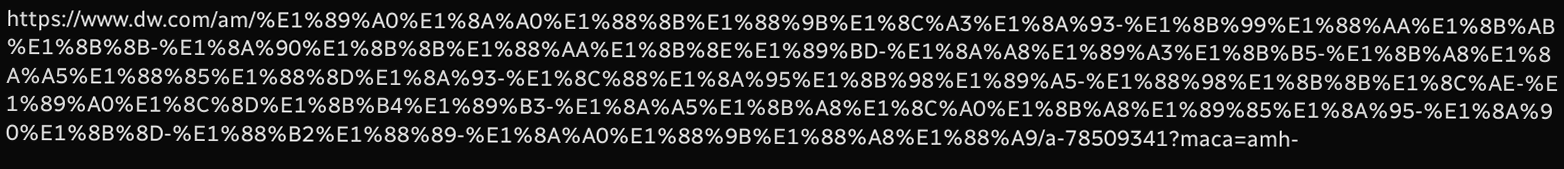https://www.dw.com/am/%E1%89%A0%E1%8A%A0%E1%88%8B%E1%88%9B%E1%8C%A3%E1%8A%93-%E1%8B%99%E1%88%AA%E1%8B%AB%E1%8B%8B-%E1%8A%90%E1%8B%8B%E1%88%AA%E1%8B%8E%E1%89%BD-%E1%8A%A8%E1%89%A3%E1%8B%B5-%E1%8B%A8%E1%8A%A5%E1%88%85%E1%88%8D%E1%8A%93-%E1%8C%88%E1%8A%95%E1%8B%98%E1%89%A5-%E1%88%98%E1%8B%8B%E1%8C%AE-%E1%89%A0%E1%8C%8D%E1%8B%B4%E1%89%B3-%E1%8A%A5%E1%8B%A8%E1%8C%A0%E1%8B%A8%E1%89%85%E1%8A%95-%E1%8A%90%E1%8B%8D-%E1%88%B2%E1%88%89-%E1%8A%A0%E1%88%9B%E1%88%A8%E1%88%A9/a-78509341?maca=amh-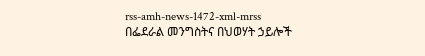rss-amh-news-1472-xml-mrss
በፌደራል መንግስትና በህወሃት ኃይሎች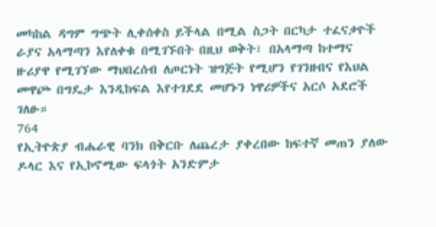መካከል ዳግም ግጭት ሊቀሰቀስ ይችላል በሚል ስጋት በርካታ ተፈናቃዮች ራያና አላማጣን እየለቀቁ በሚገኙበት በዚህ ወቅት፣ በአላማጣ ከተማና ዙሪያዋ የሚገኘው ማህበረሰብ ለጦርነት ዝግጅት የሚሆን የገንዘብና የእህል መዋጮ በግዴታ እንዲከፍል እየተገደደ መሆኑን ነዋሪዎችና አርሶ አደሮች ገለፁ።
764
የኢትዮጵያ ብሔራዊ ባንክ በቅርቡ ለጨረታ ያቀረበው ከፍተኛ መጠን ያለው ዶላር እና የኢኮኖሚው ፍላጎት አንድምታ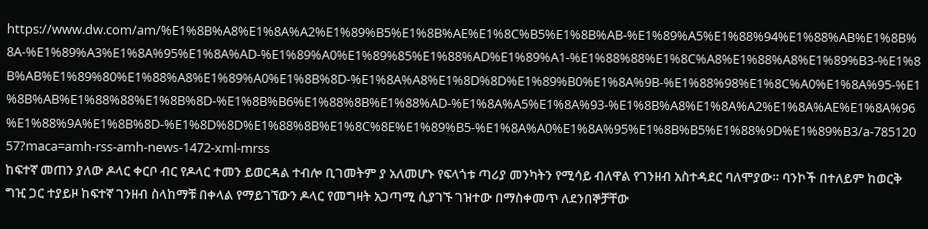https://www.dw.com/am/%E1%8B%A8%E1%8A%A2%E1%89%B5%E1%8B%AE%E1%8C%B5%E1%8B%AB-%E1%89%A5%E1%88%94%E1%88%AB%E1%8B%8A-%E1%89%A3%E1%8A%95%E1%8A%AD-%E1%89%A0%E1%89%85%E1%88%AD%E1%89%A1-%E1%88%88%E1%8C%A8%E1%88%A8%E1%89%B3-%E1%8B%AB%E1%89%80%E1%88%A8%E1%89%A0%E1%8B%8D-%E1%8A%A8%E1%8D%8D%E1%89%B0%E1%8A%9B-%E1%88%98%E1%8C%A0%E1%8A%95-%E1%8B%AB%E1%88%88%E1%8B%8D-%E1%8B%B6%E1%88%8B%E1%88%AD-%E1%8A%A5%E1%8A%93-%E1%8B%A8%E1%8A%A2%E1%8A%AE%E1%8A%96%E1%88%9A%E1%8B%8D-%E1%8D%8D%E1%88%8B%E1%8C%8E%E1%89%B5-%E1%8A%A0%E1%8A%95%E1%8B%B5%E1%88%9D%E1%89%B3/a-78512057?maca=amh-rss-amh-news-1472-xml-mrss
ከፍተኛ መጠን ያለው ዶላር ቀርቦ ብር የዶላር ተመን ይወርዳል ተብሎ ቢገመትም ያ አለመሆኑ የፍላጎቱ ጣሪያ መንካትን የሚሳይ ብለዋል የገንዘብ አስተዳደር ባለሞያው። ባንኮች በተለይም ከወርቅ ግዢ ጋር ተያይዞ ከፍተኛ ገንዘብ ስላከማቹ በቀላል የማይገኘውን ዶላር የመግዛት አጋጣሚ ሲያገኙ ገዝተው በማስቀመጥ ለደንበኞቻቸው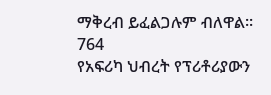ማቅረብ ይፈልጋሉም ብለዋል፡፡
764
የአፍሪካ ህብረት የፕሪቶሪያውን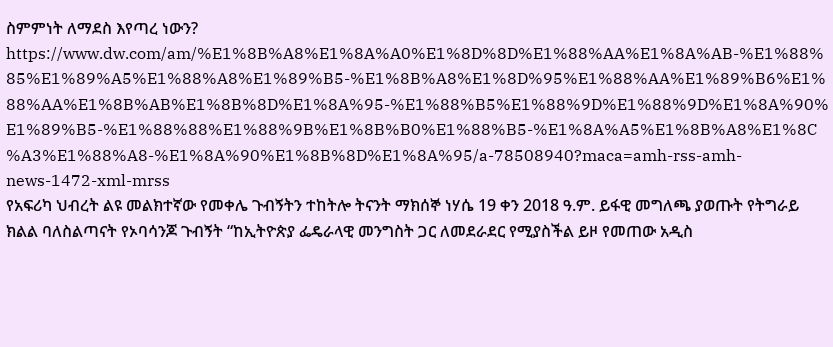ስምምነት ለማደስ እየጣረ ነውን?
https://www.dw.com/am/%E1%8B%A8%E1%8A%A0%E1%8D%8D%E1%88%AA%E1%8A%AB-%E1%88%85%E1%89%A5%E1%88%A8%E1%89%B5-%E1%8B%A8%E1%8D%95%E1%88%AA%E1%89%B6%E1%88%AA%E1%8B%AB%E1%8B%8D%E1%8A%95-%E1%88%B5%E1%88%9D%E1%88%9D%E1%8A%90%E1%89%B5-%E1%88%88%E1%88%9B%E1%8B%B0%E1%88%B5-%E1%8A%A5%E1%8B%A8%E1%8C%A3%E1%88%A8-%E1%8A%90%E1%8B%8D%E1%8A%95/a-78508940?maca=amh-rss-amh-news-1472-xml-mrss
የአፍሪካ ህብረት ልዩ መልክተኛው የመቀሌ ጉብኝትን ተከትሎ ትናንት ማክሰኞ ነሃሴ 19 ቀን 2018 ዓ.ም. ይፋዊ መግለጫ ያወጡት የትግራይ ክልል ባለስልጣናት የኦባሳንጆ ጉብኝት “ከኢትዮጵያ ፌዴራላዊ መንግስት ጋር ለመደራደር የሚያስችል ይዞ የመጠው አዲስ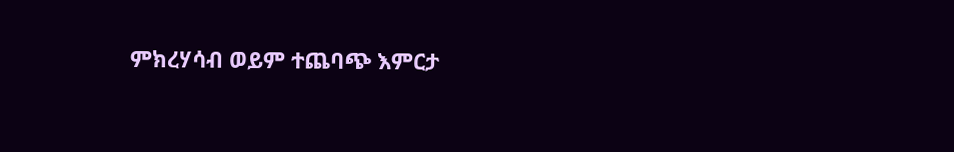ምክረሃሳብ ወይም ተጨባጭ እምርታ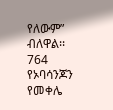የለውም” ብለዋል፡፡
764
የኦባሳንጆን የመቀሌ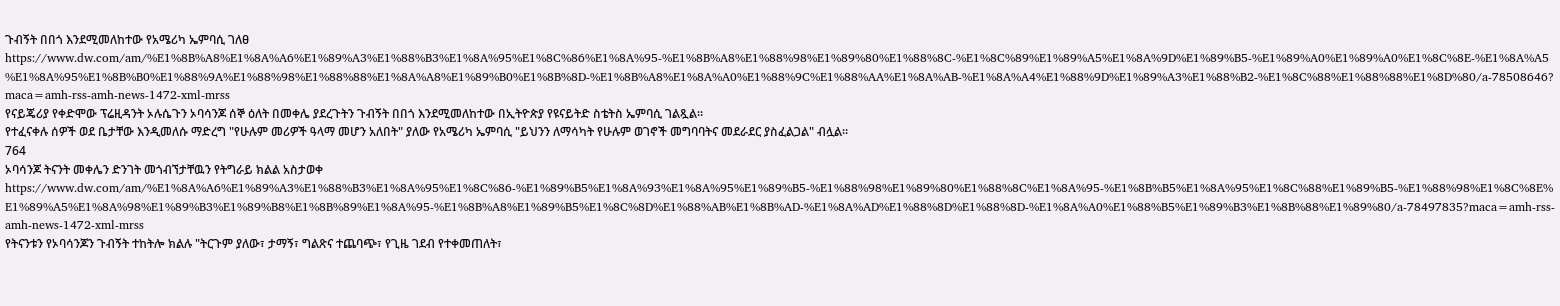ጉብኝት በበጎ እንደሚመለከተው የአሜሪካ ኤምባሲ ገለፀ
https://www.dw.com/am/%E1%8B%A8%E1%8A%A6%E1%89%A3%E1%88%B3%E1%8A%95%E1%8C%86%E1%8A%95-%E1%8B%A8%E1%88%98%E1%89%80%E1%88%8C-%E1%8C%89%E1%89%A5%E1%8A%9D%E1%89%B5-%E1%89%A0%E1%89%A0%E1%8C%8E-%E1%8A%A5%E1%8A%95%E1%8B%B0%E1%88%9A%E1%88%98%E1%88%88%E1%8A%A8%E1%89%B0%E1%8B%8D-%E1%8B%A8%E1%8A%A0%E1%88%9C%E1%88%AA%E1%8A%AB-%E1%8A%A4%E1%88%9D%E1%89%A3%E1%88%B2-%E1%8C%88%E1%88%88%E1%8D%80/a-78508646?maca=amh-rss-amh-news-1472-xml-mrss
የናይጄሪያ የቀድሞው ፕሬዚዳንት ኦሉሴጉን ኦባሳንጆ ሰኞ ዕለት በመቀሌ ያደረጉትን ጉብኝት በበጎ እንደሚመለከተው በኢትዮጵያ የዩናይትድ ስቴትስ ኤምባሲ ገልጿል።
የተፈናቀሉ ሰዎች ወደ ቤታቸው እንዲመለሱ ማድረግ "የሁሉም መሪዎች ዓላማ መሆን አለበት" ያለው የአሜሪካ ኤምባሲ "ይህንን ለማሳካት የሁሉም ወገኖች መግባባትና መደራደር ያስፈልጋል" ብሏል።
764
ኦባሳንጆ ትናንት መቀሌን ድንገት መጎብኘታቸዉን የትግራይ ክልል አስታወቀ
https://www.dw.com/am/%E1%8A%A6%E1%89%A3%E1%88%B3%E1%8A%95%E1%8C%86-%E1%89%B5%E1%8A%93%E1%8A%95%E1%89%B5-%E1%88%98%E1%89%80%E1%88%8C%E1%8A%95-%E1%8B%B5%E1%8A%95%E1%8C%88%E1%89%B5-%E1%88%98%E1%8C%8E%E1%89%A5%E1%8A%98%E1%89%B3%E1%89%B8%E1%8B%89%E1%8A%95-%E1%8B%A8%E1%89%B5%E1%8C%8D%E1%88%AB%E1%8B%AD-%E1%8A%AD%E1%88%8D%E1%88%8D-%E1%8A%A0%E1%88%B5%E1%89%B3%E1%8B%88%E1%89%80/a-78497835?maca=amh-rss-amh-news-1472-xml-mrss
የትናንቱን የኦባሳንጆን ጉብኝት ተከትሎ ክልሉ "ትርጉም ያለው፣ ታማኝ፣ ግልጽና ተጨባጭ፣ የጊዜ ገደብ የተቀመጠለት፣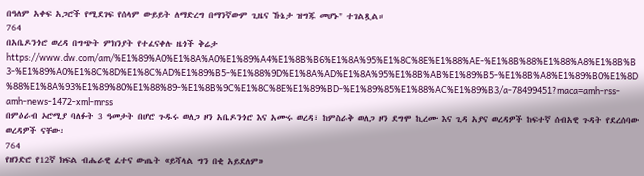በዓለም አቀፍ አጋሮች የሚደገፍ የሰላም ውይይት ለማድረግ በማንኛውም ጊዜና ኹኔታ ዝግጁ መሆኑ" ተገልጿል።
764
በአቤዶንጎሮ ወረዳ በግጭት ምክንያት የተፈናቀሉ ዜጎች ቅሬታ
https://www.dw.com/am/%E1%89%A0%E1%8A%A0%E1%89%A4%E1%8B%B6%E1%8A%95%E1%8C%8E%E1%88%AE-%E1%8B%88%E1%88%A8%E1%8B%B3-%E1%89%A0%E1%8C%8D%E1%8C%AD%E1%89%B5-%E1%88%9D%E1%8A%AD%E1%8A%95%E1%8B%AB%E1%89%B5-%E1%8B%A8%E1%89%B0%E1%8D%88%E1%8A%93%E1%89%80%E1%88%89-%E1%8B%9C%E1%8C%8E%E1%89%BD-%E1%89%85%E1%88%AC%E1%89%B3/a-78499451?maca=amh-rss-amh-news-1472-xml-mrss
በምዕራብ ኦሮሚያ ባለፉት 3 ዓመታት በሆሮ ጉዱሩ ወለጋ ዞን አቤዶንጎሮ እና አሙሩ ወረዳ፣ ከምስራቅ ወለጋ ዞን ደግሞ ኪረሙ እና ጊዳ አያና ወረዳዎች ከፍተኛ ሰብአዊ ጉዳት የደረሰባው ወረዳዎች ናቸው፡
764
የዘንድሮ የ12ኛ ክፍል ብሔራዊ ፈተና ውጤት «ይሻላል ግን በቂ አይደለም»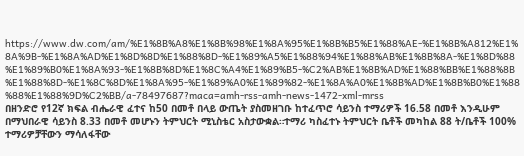https://www.dw.com/am/%E1%8B%A8%E1%8B%98%E1%8A%95%E1%8B%B5%E1%88%AE-%E1%8B%A812%E1%8A%9B-%E1%8A%AD%E1%8D%8D%E1%88%8D-%E1%89%A5%E1%88%94%E1%88%AB%E1%8B%8A-%E1%8D%88%E1%89%B0%E1%8A%93-%E1%8B%8D%E1%8C%A4%E1%89%B5-%C2%AB%E1%8B%AD%E1%88%BB%E1%88%8B%E1%88%8D-%E1%8C%8D%E1%8A%95-%E1%89%A0%E1%89%82-%E1%8A%A0%E1%8B%AD%E1%8B%B0%E1%88%88%E1%88%9D%C2%BB/a-78497687?maca=amh-rss-amh-news-1472-xml-mrss
በዘንድሮ የ12ኛ ክፍል ብሔራዊ ፈተና ከ50 በመቶ በላይ ውጤት ያስመዘገቡ ከተፈጥሮ ሳይንስ ተማሪዎች 16.58 በመቶ እንዲሁም በማህበራዊ ሳይንስ 8.33 በመቶ መሆኑን ትምህርት ሚኒስቴር አስታውቋል።ተማሪ ካስፈተኑ ትምህርት ቤቶች መካከል 88 ት/ቤቶች 100% ተማሪዎቻቸውን ማሳለፋቸው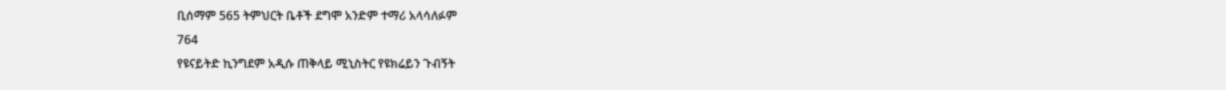ቢሰማም 565 ትምህርት ቤቶች ደግሞ አንድም ተማሪ አላሳለፉም
764
የዩናይትድ ኪንግደም አዲሱ ጠቅላይ ሚኒስትር የዩክሬይን ጉብኝት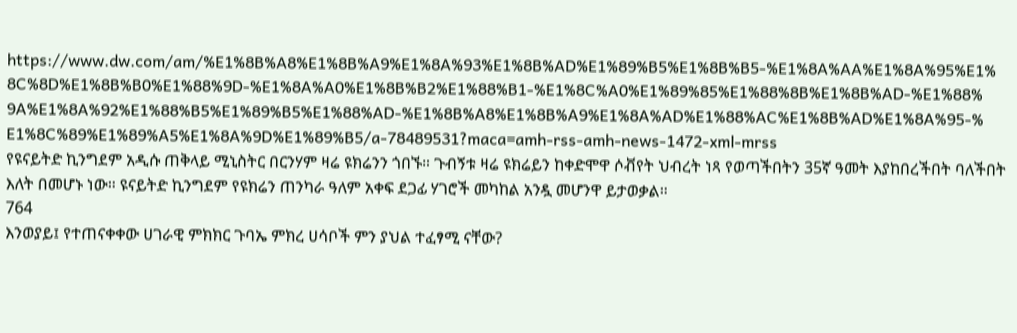https://www.dw.com/am/%E1%8B%A8%E1%8B%A9%E1%8A%93%E1%8B%AD%E1%89%B5%E1%8B%B5-%E1%8A%AA%E1%8A%95%E1%8C%8D%E1%8B%B0%E1%88%9D-%E1%8A%A0%E1%8B%B2%E1%88%B1-%E1%8C%A0%E1%89%85%E1%88%8B%E1%8B%AD-%E1%88%9A%E1%8A%92%E1%88%B5%E1%89%B5%E1%88%AD-%E1%8B%A8%E1%8B%A9%E1%8A%AD%E1%88%AC%E1%8B%AD%E1%8A%95-%E1%8C%89%E1%89%A5%E1%8A%9D%E1%89%B5/a-78489531?maca=amh-rss-amh-news-1472-xml-mrss
የዩናይትድ ኪንግደም አዲሱ ጠቅላይ ሚኒስትር በርንሃም ዛሬ ዩክሬንን ጎበኙ። ጉብኝቱ ዛሬ ዩክሬይን ከቀድሞዋ ሶቭየት ህብረት ነጻ የወጣችበትን 35ኛ ዓመት እያከበረችበት ባለችበት እለት በመሆኑ ነው። ዩናይትድ ኪንግደም የዩክሬን ጠንካራ ዓለም አቀፍ ደጋፊ ሃገሮች መካከል አንዷ መሆንዋ ይታወቃል።
764
እንወያይ፤ የተጠናቀቀው ሀገራዊ ምክክር ጉባኤ ምክረ ሀሳቦች ምን ያህል ተፈፃሚ ናቸው?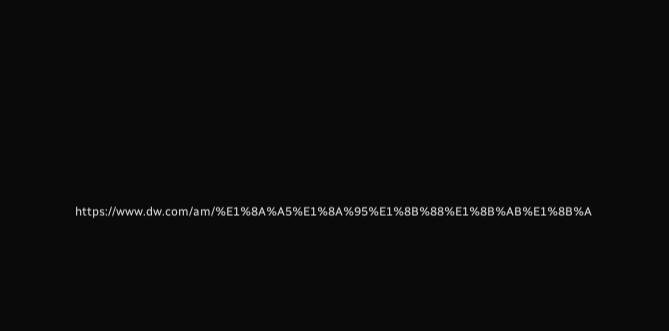https://www.dw.com/am/%E1%8A%A5%E1%8A%95%E1%8B%88%E1%8B%AB%E1%8B%A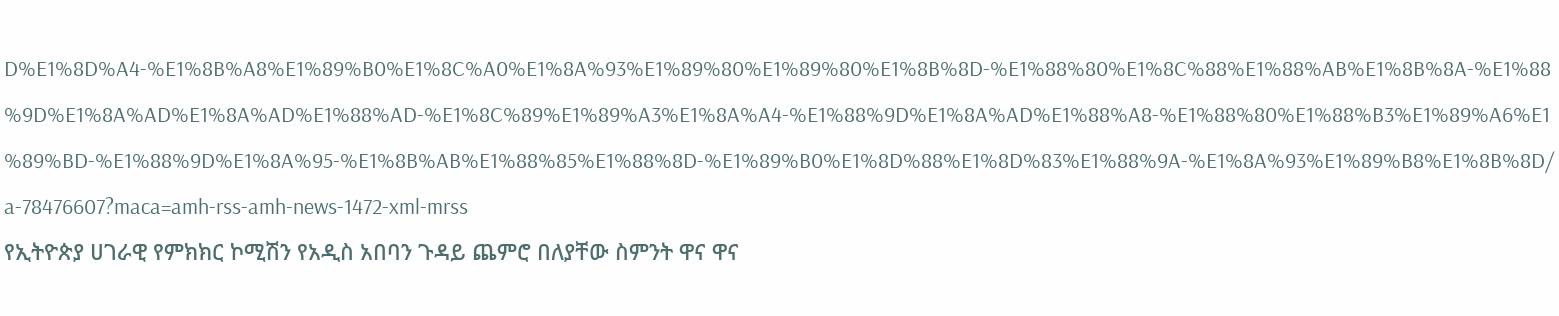D%E1%8D%A4-%E1%8B%A8%E1%89%B0%E1%8C%A0%E1%8A%93%E1%89%80%E1%89%80%E1%8B%8D-%E1%88%80%E1%8C%88%E1%88%AB%E1%8B%8A-%E1%88%9D%E1%8A%AD%E1%8A%AD%E1%88%AD-%E1%8C%89%E1%89%A3%E1%8A%A4-%E1%88%9D%E1%8A%AD%E1%88%A8-%E1%88%80%E1%88%B3%E1%89%A6%E1%89%BD-%E1%88%9D%E1%8A%95-%E1%8B%AB%E1%88%85%E1%88%8D-%E1%89%B0%E1%8D%88%E1%8D%83%E1%88%9A-%E1%8A%93%E1%89%B8%E1%8B%8D/a-78476607?maca=amh-rss-amh-news-1472-xml-mrss
የኢትዮጵያ ሀገራዊ የምክክር ኮሚሽን የአዲስ አበባን ጉዳይ ጨምሮ በለያቸው ስምንት ዋና ዋና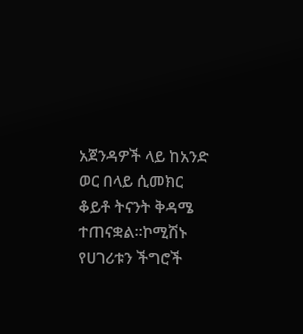አጀንዳዎች ላይ ከአንድ ወር በላይ ሲመክር ቆይቶ ትናንት ቅዳሜ ተጠናቋል።ኮሚሽኑ የሀገሪቱን ችግሮች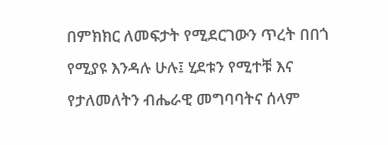በምክክር ለመፍታት የሚደርገውን ጥረት በበጎ የሚያዩ እንዳሉ ሁሉ፤ ሂደቱን የሚተቹ እና የታለመለትን ብሔራዊ መግባባትና ሰላም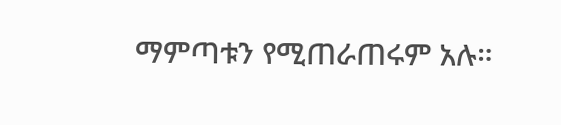ማምጣቱን የሚጠራጠሩም አሉ።